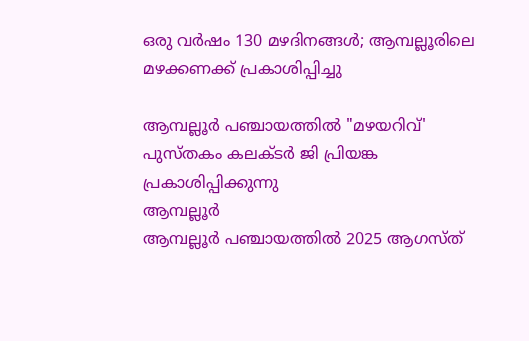ഒരു വർഷം 130 മഴദിനങ്ങൾ; ആമ്പല്ലൂരിലെ മഴക്കണക്ക് പ്രകാശിപ്പിച്ചു

ആമ്പല്ലൂർ പഞ്ചായത്തിൽ "മഴയറിവ്' പുസ്തകം കലക്ടർ ജി പ്രിയങ്ക പ്രകാശിപ്പിക്കുന്നു
ആമ്പല്ലൂർ
ആമ്പല്ലൂർ പഞ്ചായത്തിൽ 2025 ആഗസ്ത്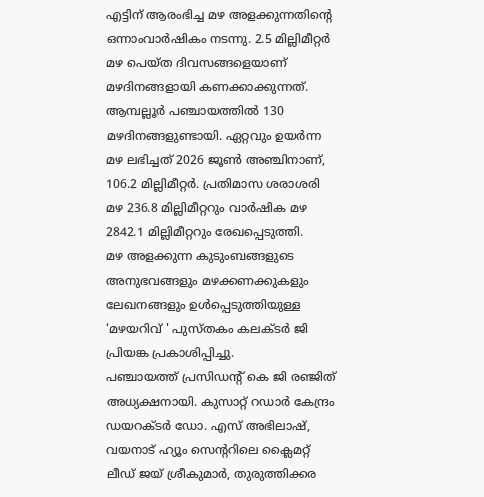എട്ടിന് ആരംഭിച്ച മഴ അളക്കുന്നതിന്റെ ഒന്നാംവാർഷികം നടന്നു. 2.5 മില്ലിമീറ്റർ മഴ പെയ്ത ദിവസങ്ങളെയാണ് മഴദിനങ്ങളായി കണക്കാക്കുന്നത്. ആമ്പല്ലൂർ പഞ്ചായത്തിൽ 130 മഴദിനങ്ങളുണ്ടായി. ഏറ്റവും ഉയർന്ന മഴ ലഭിച്ചത് 2026 ജൂൺ അഞ്ചിനാണ്, 106.2 മില്ലിമീറ്റർ. പ്രതിമാസ ശരാശരി മഴ 236.8 മില്ലിമീറ്ററും വാർഷിക മഴ 2842.1 മില്ലിമീറ്ററും രേഖപ്പെടുത്തി.
മഴ അളക്കുന്ന കുടുംബങ്ങളുടെ അനുഭവങ്ങളും മഴക്കണക്കുകളും ലേഖനങ്ങളും ഉൾപ്പെടുത്തിയുള്ള ‘മഴയറിവ് ' പുസ്തകം കലക്ടർ ജി പ്രിയങ്ക പ്രകാശിപ്പിച്ചു.
പഞ്ചായത്ത് പ്രസിഡന്റ് കെ ജി രഞ്ജിത് അധ്യക്ഷനായി. കുസാറ്റ് റഡാർ കേന്ദ്രം ഡയറക്ടർ ഡോ. എസ് അഭിലാഷ്, വയനാട് ഹ്യൂം സെന്ററിലെ ക്ലൈമറ്റ് ലീഡ് ജയ് ശ്രീകുമാർ, തുരുത്തിക്കര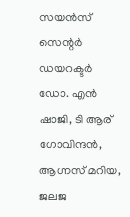സയൻസ് സെന്റർ ഡയറക്ടർ ഡോ. എൻ ഷാജി, ടി ആര് ഗോവിന്ദൻ, ആഗ്നസ് മറിയ, ജലജ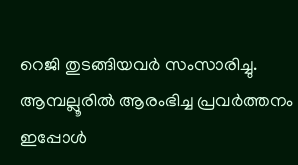റെജി തുടങ്ങിയവർ സംസാരിച്ചു. ആമ്പല്ലൂരിൽ ആരംഭിച്ച പ്രവർത്തനം ഇപ്പോൾ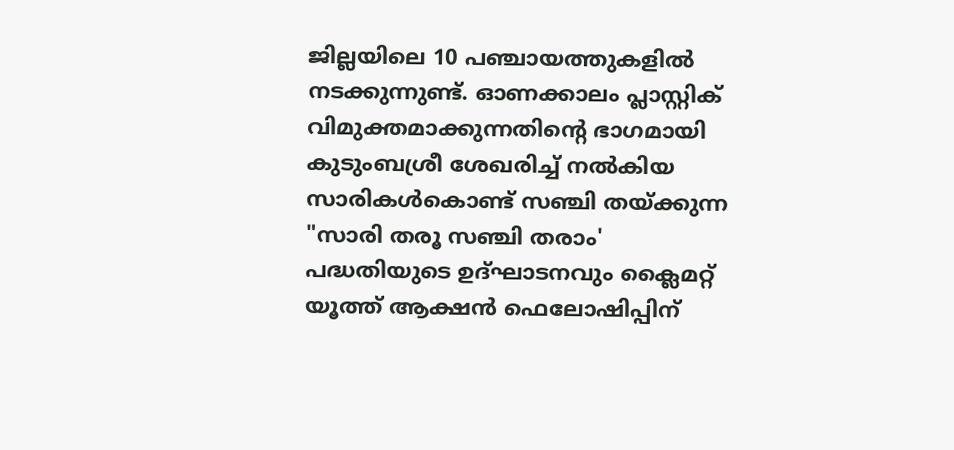ജില്ലയിലെ 10 പഞ്ചായത്തുകളിൽ നടക്കുന്നുണ്ട്. ഓണക്കാലം പ്ലാസ്റ്റിക് വിമുക്തമാക്കുന്നതിന്റെ ഭാഗമായി കുടുംബശ്രീ ശേഖരിച്ച് നൽകിയ സാരികൾകൊണ്ട് സഞ്ചി തയ്ക്കുന്ന "സാരി തരൂ സഞ്ചി തരാം' പദ്ധതിയുടെ ഉദ്ഘാടനവും ക്ലൈമറ്റ് യൂത്ത് ആക്ഷൻ ഫെലോഷിപ്പിന്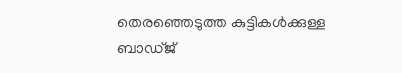തെരഞ്ഞെടുത്ത കുട്ടികൾക്കുള്ള ബാഡ്ജ്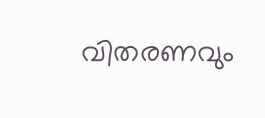വിതരണവും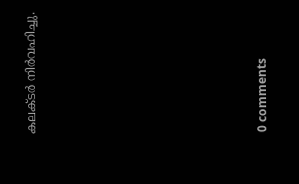കലക്ടർ നിർവഹിച്ചു.










0 comments